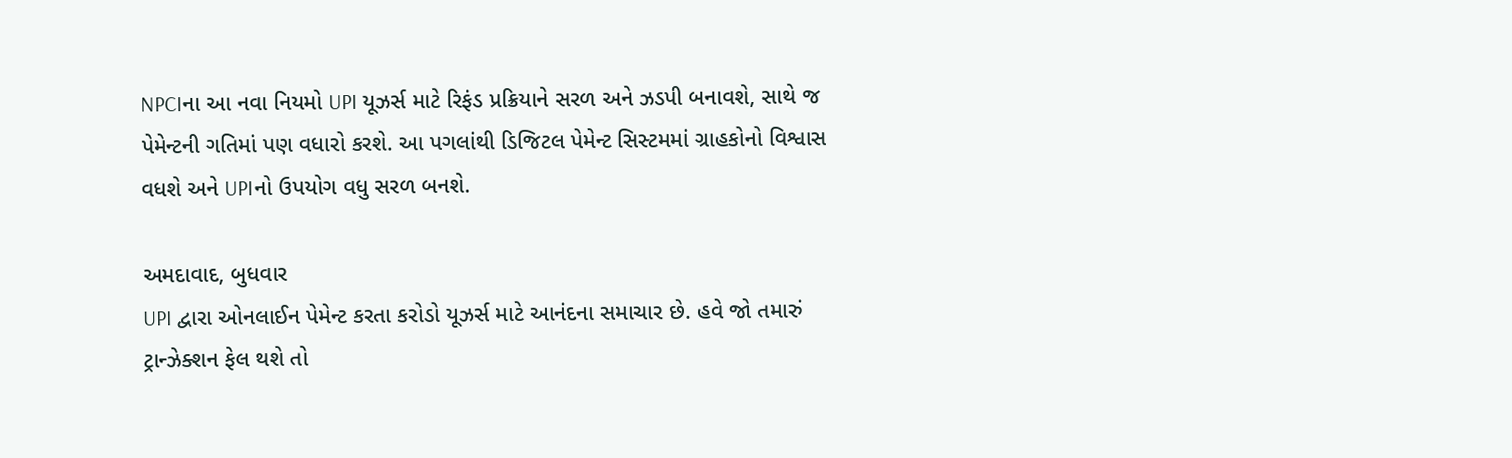NPCIના આ નવા નિયમો UPI યૂઝર્સ માટે રિફંડ પ્રક્રિયાને સરળ અને ઝડપી બનાવશે, સાથે જ પેમેન્ટની ગતિમાં પણ વધારો કરશે. આ પગલાંથી ડિજિટલ પેમેન્ટ સિસ્ટમમાં ગ્રાહકોનો વિશ્વાસ વધશે અને UPIનો ઉપયોગ વધુ સરળ બનશે.

અમદાવાદ, બુધવાર
UPI દ્વારા ઓનલાઈન પેમેન્ટ કરતા કરોડો યૂઝર્સ માટે આનંદના સમાચાર છે. હવે જો તમારું ટ્રાન્ઝેક્શન ફેલ થશે તો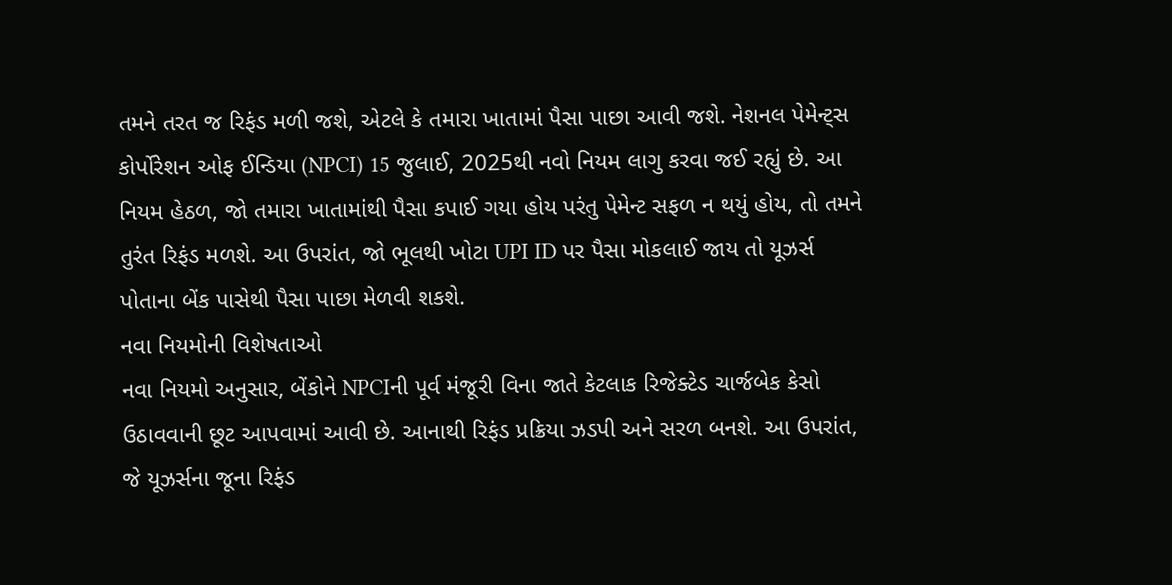તમને તરત જ રિફંડ મળી જશે, એટલે કે તમારા ખાતામાં પૈસા પાછા આવી જશે. નેશનલ પેમેન્ટ્સ કોર્પોરેશન ઓફ ઈન્ડિયા (NPCI) 15 જુલાઈ, 2025થી નવો નિયમ લાગુ કરવા જઈ રહ્યું છે. આ નિયમ હેઠળ, જો તમારા ખાતામાંથી પૈસા કપાઈ ગયા હોય પરંતુ પેમેન્ટ સફળ ન થયું હોય, તો તમને તુરંત રિફંડ મળશે. આ ઉપરાંત, જો ભૂલથી ખોટા UPI ID પર પૈસા મોકલાઈ જાય તો યૂઝર્સ પોતાના બેંક પાસેથી પૈસા પાછા મેળવી શકશે.
નવા નિયમોની વિશેષતાઓ
નવા નિયમો અનુસાર, બેંકોને NPCIની પૂર્વ મંજૂરી વિના જાતે કેટલાક રિજેક્ટેડ ચાર્જબેક કેસો ઉઠાવવાની છૂટ આપવામાં આવી છે. આનાથી રિફંડ પ્રક્રિયા ઝડપી અને સરળ બનશે. આ ઉપરાંત, જે યૂઝર્સના જૂના રિફંડ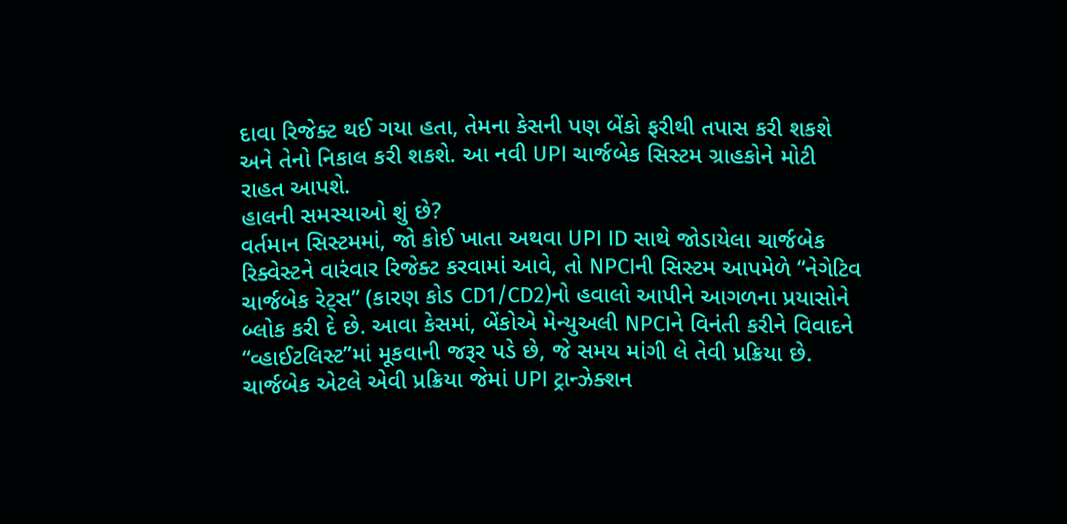દાવા રિજેક્ટ થઈ ગયા હતા, તેમના કેસની પણ બેંકો ફરીથી તપાસ કરી શકશે અને તેનો નિકાલ કરી શકશે. આ નવી UPI ચાર્જબેક સિસ્ટમ ગ્રાહકોને મોટી રાહત આપશે.
હાલની સમસ્યાઓ શું છે?
વર્તમાન સિસ્ટમમાં, જો કોઈ ખાતા અથવા UPI ID સાથે જોડાયેલા ચાર્જબેક રિક્વેસ્ટને વારંવાર રિજેક્ટ કરવામાં આવે, તો NPCIની સિસ્ટમ આપમેળે “નેગેટિવ ચાર્જબેક રેટ્સ” (કારણ કોડ CD1/CD2)નો હવાલો આપીને આગળના પ્રયાસોને બ્લોક કરી દે છે. આવા કેસમાં, બેંકોએ મેન્યુઅલી NPCIને વિનંતી કરીને વિવાદને “વ્હાઈટલિસ્ટ”માં મૂકવાની જરૂર પડે છે, જે સમય માંગી લે તેવી પ્રક્રિયા છે. ચાર્જબેક એટલે એવી પ્રક્રિયા જેમાં UPI ટ્રાન્ઝેક્શન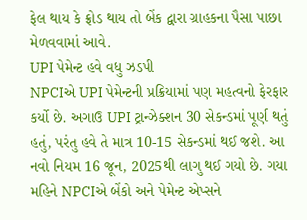ફેલ થાય કે ફ્રોડ થાય તો બેંક દ્વારા ગ્રાહકના પૈસા પાછા મેળવવામાં આવે.
UPI પેમેન્ટ હવે વધુ ઝડપી
NPCIએ UPI પેમેન્ટની પ્રક્રિયામાં પણ મહત્વનો ફેરફાર કર્યો છે. અગાઉ UPI ટ્રાન્ઝેક્શન 30 સેકન્ડમાં પૂર્ણ થતું હતું, પરંતુ હવે તે માત્ર 10-15 સેકન્ડમાં થઈ જશે. આ નવો નિયમ 16 જૂન, 2025થી લાગુ થઈ ગયો છે. ગયા મહિને NPCIએ બેંકો અને પેમેન્ટ એપ્સને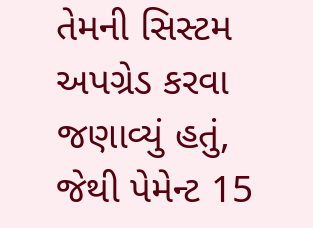તેમની સિસ્ટમ અપગ્રેડ કરવા જણાવ્યું હતું, જેથી પેમેન્ટ 15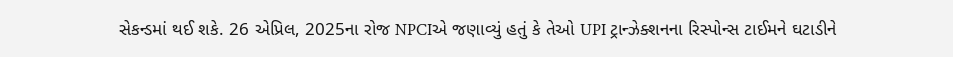સેકન્ડમાં થઈ શકે. 26 એપ્રિલ, 2025ના રોજ NPCIએ જણાવ્યું હતું કે તેઓ UPI ટ્રાન્ઝેક્શનના રિસ્પોન્સ ટાઈમને ઘટાડીને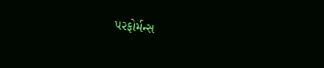પરફોર્મન્સ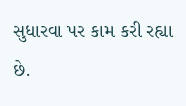સુધારવા પર કામ કરી રહ્યા છે.